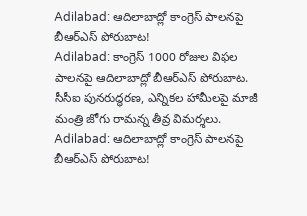Adilabad: ఆదిలాబాద్లో కాంగ్రెస్ పాలనపై బీఆర్ఎస్ పోరుబాట!
Adilabad: కాంగ్రెస్ 1000 రోజుల విఫల పాలనపై ఆదిలాబాద్లో బీఆర్ఎస్ పోరుబాట. సీసీఐ పునరుద్ధరణ, ఎన్నికల హామీలపై మాజీ మంత్రి జోగు రామన్న తీవ్ర విమర్శలు.
Adilabad: ఆదిలాబాద్లో కాంగ్రెస్ పాలనపై బీఆర్ఎస్ పోరుబాట!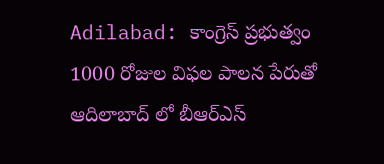Adilabad: కాంగ్రెస్ ప్రభుత్వం 1000 రోజుల విఫల పాలన పేరుతో ఆదిలాబాద్ లో బీఆర్ఎస్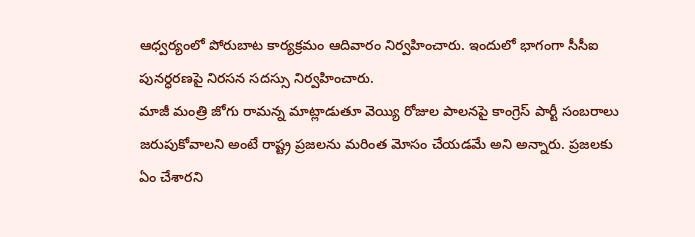ఆధ్వర్యంలో పోరుబాట కార్యక్రమం ఆదివారం నిర్వహించారు. ఇందులో భాగంగా సీసీఐ పునర్ధరణపై నిరసన సదస్సు నిర్వహించారు.
మాజీ మంత్రి జోగు రామన్న మాట్లాడుతూ వెయ్యి రోజుల పాలనపై కాంగ్రెస్ పార్టీ సంబరాలు జరుపుకోవాలని అంటే రాష్ట్ర ప్రజలను మరింత మోసం చేయడమే అని అన్నారు. ప్రజలకు ఏం చేశారని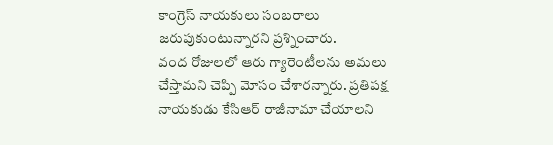కాంగ్రెస్ నాయకులు సంబరాలు జరుపుకుంటున్నారని ప్రశ్నించారు.
వంద రోజులలో ఆరు గ్యారెంటీలను అమలు చేస్తామని చెప్పి మోసం చేశారన్నారు. ప్రతిపక్ష నాయకుడు కేసిఆర్ రాజీనామా చేయాలని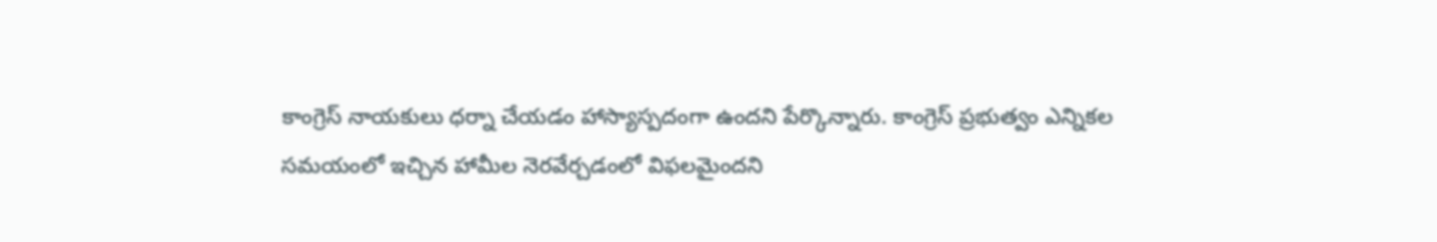కాంగ్రెస్ నాయకులు ధర్నా చేయడం హాస్యాస్పదంగా ఉందని పేర్కొన్నారు. కాంగ్రెస్ ప్రభుత్వం ఎన్నికల సమయంలో ఇచ్చిన హామీల నెరవేర్చడంలో విఫలమైందని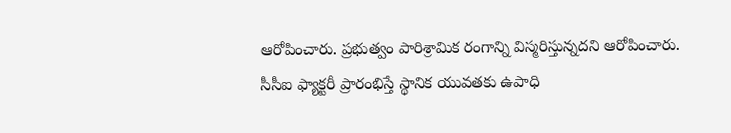ఆరోపించారు. ప్రభుత్వం పారిశ్రామిక రంగాన్ని విస్మరిస్తున్నదని ఆరోపించారు. సీసీఐ ఫ్యాక్టరీ ప్రారంభిస్తే స్థానిక యువతకు ఉపాధి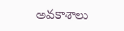అవకాశాలు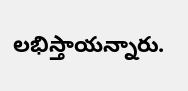లభిస్తాయన్నారు.